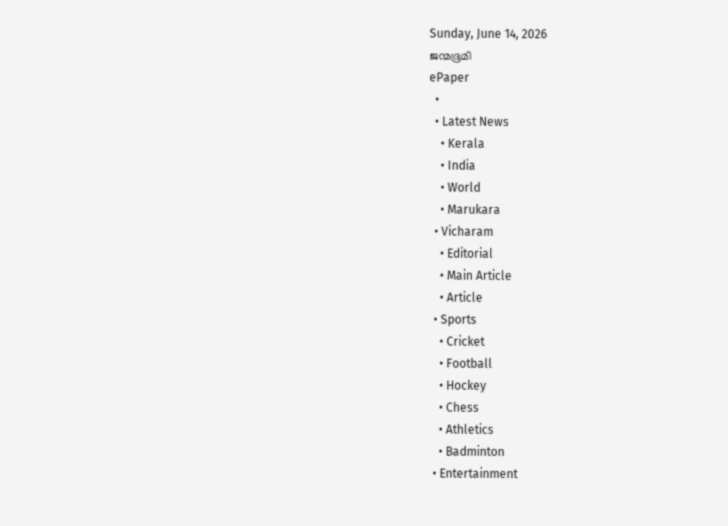Sunday, June 14, 2026
ജന്മഭൂമി
ePaper
  •
  • Latest News
    • Kerala
    • India
    • World
    • Marukara
  • Vicharam
    • Editorial
    • Main Article
    • Article
  • Sports
    • Cricket
    • Football
    • Hockey
    • Chess
    • Athletics
    • Badminton
  • Entertainment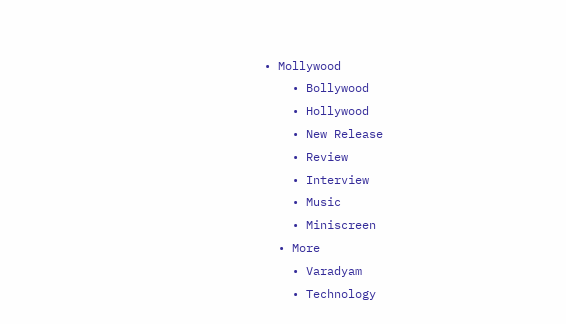• Mollywood
    • Bollywood
    • Hollywood
    • New Release
    • Review
    • Interview
    • Music
    • Miniscreen
  • More
    • Varadyam
    • Technology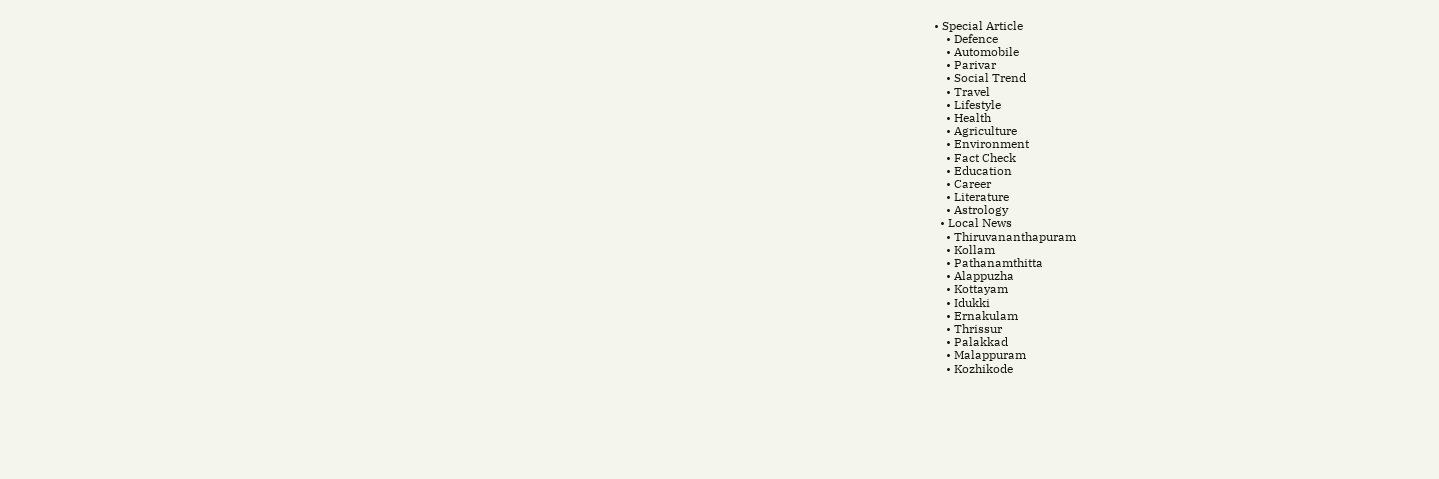• Special Article
    • Defence
    • Automobile
    • Parivar
    • Social Trend
    • Travel
    • Lifestyle
    • Health
    • Agriculture
    • Environment
    • Fact Check
    • Education
    • Career
    • Literature
    • Astrology
  • Local News
    • Thiruvananthapuram
    • Kollam
    • Pathanamthitta
    • Alappuzha
    • Kottayam
    • Idukki
    • Ernakulam
    • Thrissur
    • Palakkad
    • Malappuram
    • Kozhikode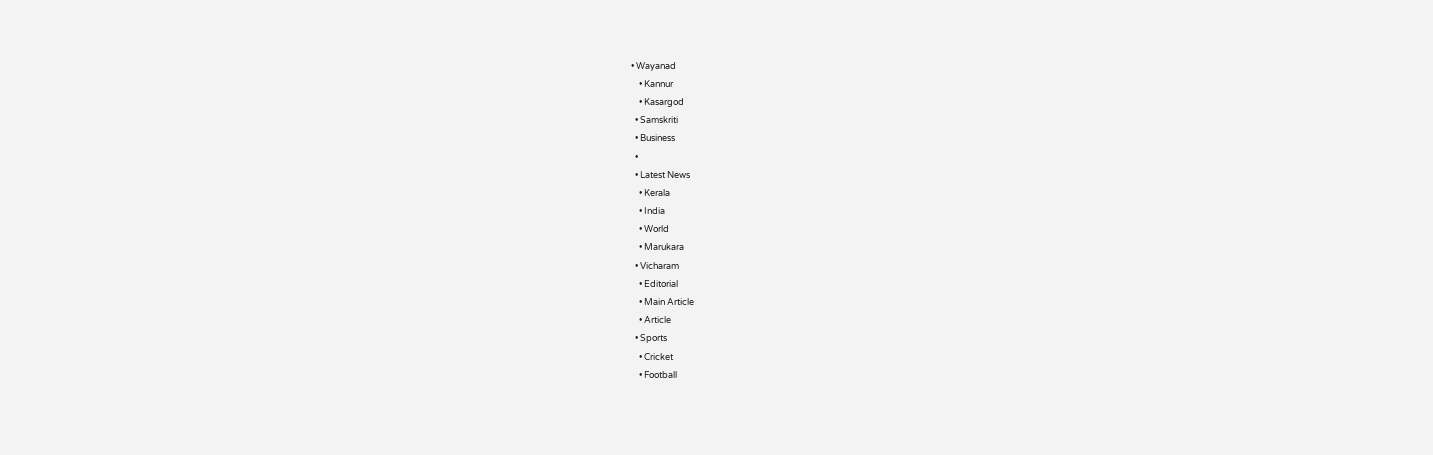• Wayanad
    • Kannur
    • Kasargod
  • Samskriti
  • Business
  •
  • Latest News
    • Kerala
    • India
    • World
    • Marukara
  • Vicharam
    • Editorial
    • Main Article
    • Article
  • Sports
    • Cricket
    • Football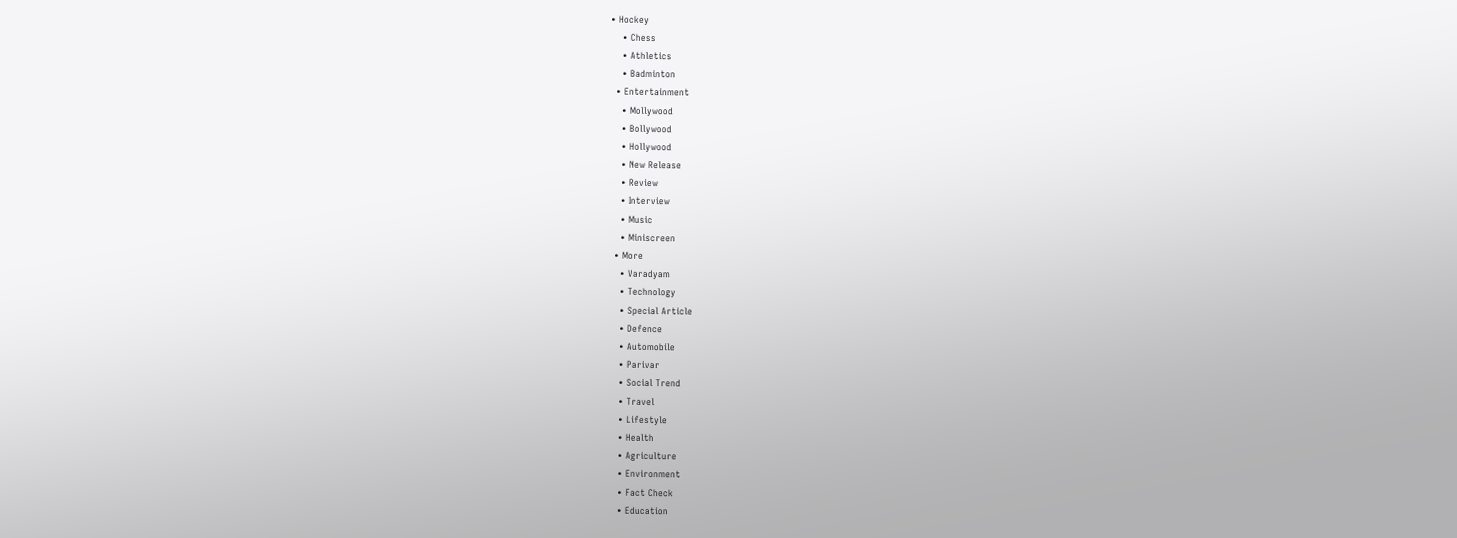• Hockey
    • Chess
    • Athletics
    • Badminton
  • Entertainment
    • Mollywood
    • Bollywood
    • Hollywood
    • New Release
    • Review
    • Interview
    • Music
    • Miniscreen
  • More
    • Varadyam
    • Technology
    • Special Article
    • Defence
    • Automobile
    • Parivar
    • Social Trend
    • Travel
    • Lifestyle
    • Health
    • Agriculture
    • Environment
    • Fact Check
    • Education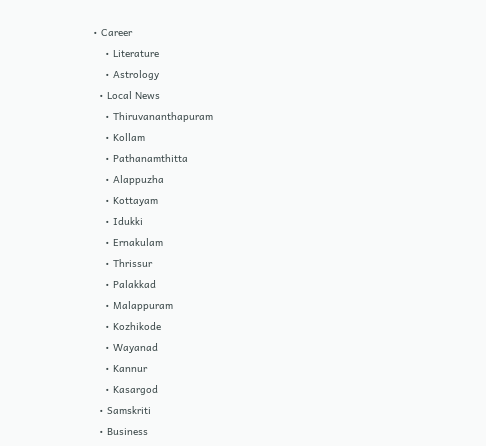• Career
    • Literature
    • Astrology
  • Local News
    • Thiruvananthapuram
    • Kollam
    • Pathanamthitta
    • Alappuzha
    • Kottayam
    • Idukki
    • Ernakulam
    • Thrissur
    • Palakkad
    • Malappuram
    • Kozhikode
    • Wayanad
    • Kannur
    • Kasargod
  • Samskriti
  • Business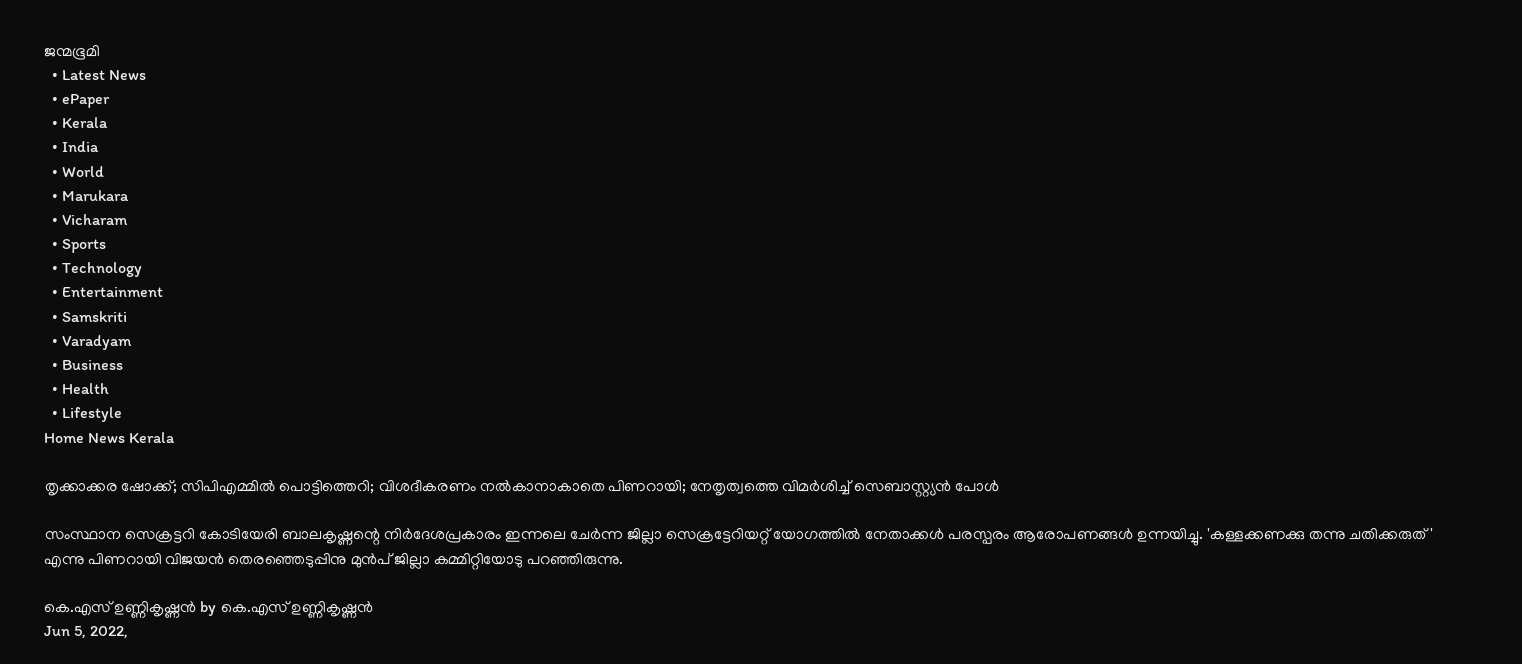ജന്മഭൂമി
  • Latest News
  • ePaper
  • Kerala
  • India
  • World
  • Marukara
  • Vicharam
  • Sports
  • Technology
  • Entertainment
  • Samskriti
  • Varadyam
  • Business
  • Health
  • Lifestyle
Home News Kerala

തൃക്കാക്കര ഷോക്ക്; സിപിഎമ്മില്‍ പൊട്ടിത്തെറി; വിശദീകരണം നല്‍കാനാകാതെ പിണറായി; നേതൃത്വത്തെ വിമര്‍ശിച്ച് സെബാസ്റ്റ്യന്‍ പോള്‍

സംസ്ഥാന സെക്രട്ടറി കോടിയേരി ബാലകൃഷ്ണന്റെ നിര്‍ദേശപ്രകാരം ഇന്നലെ ചേര്‍ന്ന ജില്ലാ സെക്രട്ടേറിയറ്റ് യോഗത്തില്‍ നേതാക്കള്‍ പരസ്പരം ആരോപണങ്ങള്‍ ഉന്നയിച്ചു. 'കള്ളക്കണക്കു തന്നു ചതിക്കരുത്' എന്നു പിണറായി വിജയന്‍ തെരഞ്ഞെടുപ്പിനു മുന്‍പ് ജില്ലാ കമ്മിറ്റിയോടു പറഞ്ഞിരുന്നു.

കെ.എസ് ഉണ്ണികൃഷ്ണൻ by കെ.എസ് ഉണ്ണികൃഷ്ണൻ
Jun 5, 2022,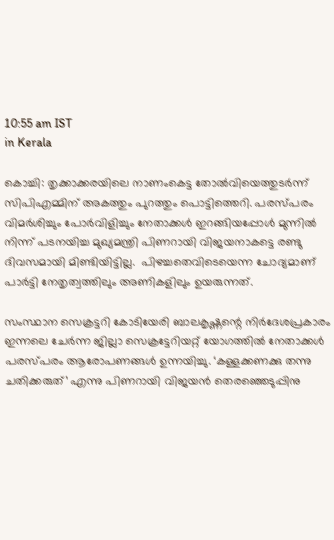10:55 am IST
in Kerala

കൊച്ചി: തൃക്കാക്കരയിലെ നാണംകെട്ട തോല്‍വിയെത്തുടര്‍ന്ന് സിപിഎമ്മിന് അകത്തും പുറത്തും പൊട്ടിത്തെറി. പരസ്പരം വിമര്‍ശിച്ചും പോര്‍വിളിച്ചും നേതാക്കള്‍ ഇറങ്ങിയപ്പോള്‍ മുന്നില്‍ നിന്ന് പടനയിച്ച മുഖ്യമന്ത്രി പിണറായി വിജയനാകട്ടെ രണ്ടു ദിവസമായി മിണ്ടിയിട്ടില്ല.  പിഴച്ചതെവിടെയെന്ന ചോദ്യമാണ് പാര്‍ട്ടി നേതൃത്വത്തിലും അണികളിലും ഉയരുന്നത്.

സംസ്ഥാന സെക്രട്ടറി കോടിയേരി ബാലകൃഷ്ണന്റെ നിര്‍ദേശപ്രകാരം ഇന്നലെ ചേര്‍ന്ന ജില്ലാ സെക്രട്ടേറിയറ്റ് യോഗത്തില്‍ നേതാക്കള്‍ പരസ്പരം ആരോപണങ്ങള്‍ ഉന്നയിച്ചു. ‘കള്ളക്കണക്കു തന്നു ചതിക്കരുത്’ എന്നു പിണറായി വിജയന്‍ തെരഞ്ഞെടുപ്പിനു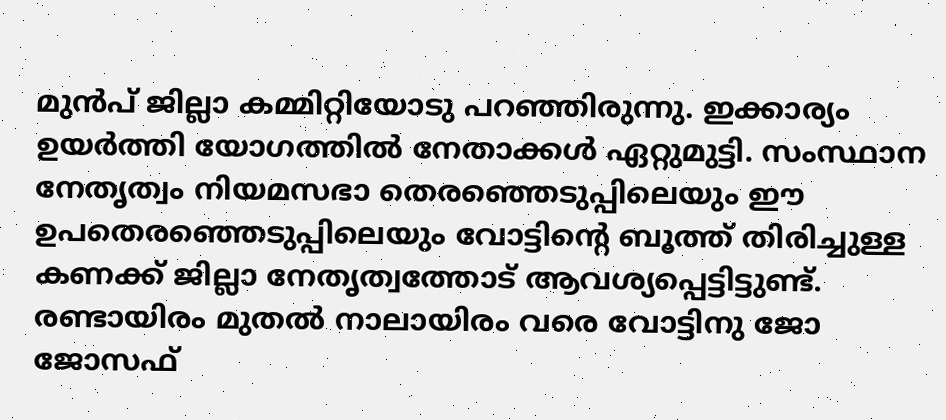മുന്‍പ് ജില്ലാ കമ്മിറ്റിയോടു പറഞ്ഞിരുന്നു. ഇക്കാര്യം ഉയര്‍ത്തി യോഗത്തില്‍ നേതാക്കള്‍ ഏറ്റുമുട്ടി. സംസ്ഥാന നേതൃത്വം നിയമസഭാ തെരഞ്ഞെടുപ്പിലെയും ഈ ഉപതെരഞ്ഞെടുപ്പിലെയും വോട്ടിന്റെ ബൂത്ത് തിരിച്ചുള്ള കണക്ക് ജില്ലാ നേതൃത്വത്തോട് ആവശ്യപ്പെട്ടിട്ടുണ്ട്. രണ്ടായിരം മുതല്‍ നാലായിരം വരെ വോട്ടിനു ജോ ജോസഫ്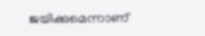ജയിക്കുമെന്നാണ്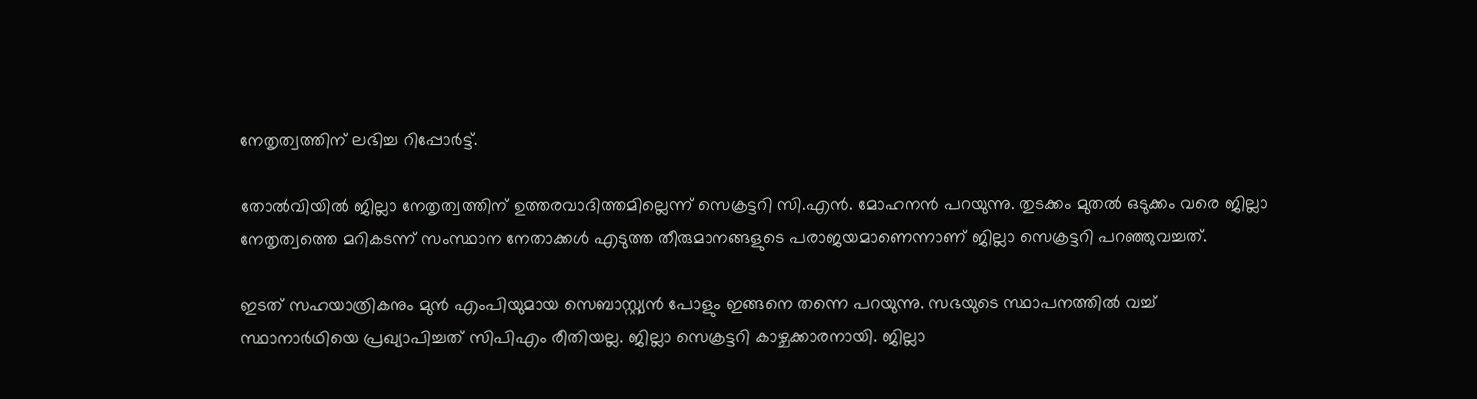നേതൃത്വത്തിന് ലഭിച്ച റിപ്പോര്‍ട്ട്.

തോല്‍വിയില്‍ ജില്ലാ നേതൃത്വത്തിന് ഉത്തരവാദിത്തമില്ലെന്ന് സെക്രട്ടറി സി.എന്‍. മോഹനന്‍ പറയുന്നു. തുടക്കം മുതല്‍ ഒടുക്കം വരെ ജില്ലാ നേതൃത്വത്തെ മറികടന്ന് സംസ്ഥാന നേതാക്കള്‍ എടുത്ത തീരുമാനങ്ങളുടെ പരാജയമാണെന്നാണ് ജില്ലാ സെക്രട്ടറി പറഞ്ഞുവച്ചത്.

ഇടത് സഹയാത്രികനും മുന്‍ എംപിയുമായ സെബാസ്റ്റ്യന്‍ പോളും ഇങ്ങനെ തന്നെ പറയുന്നു. സഭയുടെ സ്ഥാപനത്തില്‍ വച്ച് സ്ഥാനാര്‍ഥിയെ പ്രഖ്യാപിച്ചത് സിപിഎം രീതിയല്ല. ജില്ലാ സെക്രട്ടറി കാഴ്ചക്കാരനായി. ജില്ലാ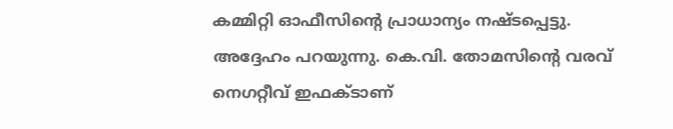കമ്മിറ്റി ഓഫീസിന്റെ പ്രാധാന്യം നഷ്ടപ്പെട്ടു. അദ്ദേഹം പറയുന്നു. കെ.വി. തോമസിന്റെ വരവ് നെഗറ്റീവ് ഇഫക്ടാണ്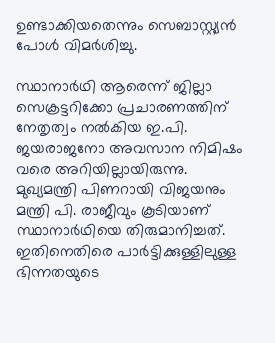ഉണ്ടാക്കിയതെന്നും സെബാസ്റ്റ്യന്‍ പോള്‍ വിമര്‍ശിച്ചു.

സ്ഥാനാര്‍ഥി ആരെന്ന് ജില്ലാ സെക്രട്ടറിക്കോ പ്രചാരണത്തിന് നേതൃത്വം നല്‍കിയ ഇ.പി. ജയരാജനോ അവസാന നിമിഷം വരെ അറിയില്ലായിരുന്നു. മുഖ്യമന്ത്രി പിണറായി വിജയനും മന്ത്രി പി. രാജീവും കൂടിയാണ് സ്ഥാനാര്‍ഥിയെ തിരുമാനിച്ചത്. ഇതിനെതിരെ പാര്‍ട്ടിക്കുള്ളിലുള്ള ഭിന്നതയുടെ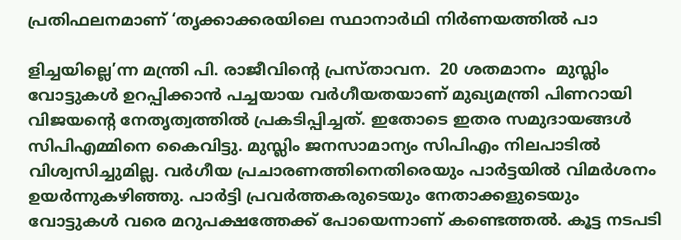പ്രതിഫലനമാണ് ‘തൃക്കാക്കരയിലെ സ്ഥാനാര്‍ഥി നിര്‍ണയത്തില്‍ പാ

ളിച്ചയില്ലെ’ന്ന മന്ത്രി പി. രാജീവിന്റെ പ്രസ്താവന.  20 ശതമാനം  മുസ്ലിം വോട്ടുകള്‍ ഉറപ്പിക്കാന്‍ പച്ചയായ വര്‍ഗീയതയാണ് മുഖ്യമന്ത്രി പിണറായി വിജയന്റെ നേതൃത്വത്തില്‍ പ്രകടിപ്പിച്ചത്. ഇതോടെ ഇതര സമുദായങ്ങള്‍ സിപിഎമ്മിനെ കൈവിട്ടു. മുസ്ലിം ജനസാമാന്യം സിപിഎം നിലപാടില്‍ വിശ്വസിച്ചുമില്ല. വര്‍ഗീയ പ്രചാരണത്തിനെതിരെയും പാര്‍ട്ടയില്‍ വിമര്‍ശനം ഉയര്‍ന്നുകഴിഞ്ഞു. പാര്‍ട്ടി പ്രവര്‍ത്തകരുടെയും നേതാക്കളുടെയും വോട്ടുകള്‍ വരെ മറുപക്ഷത്തേക്ക് പോയെന്നാണ് കണ്ടെത്തല്‍. കൂട്ട നടപടി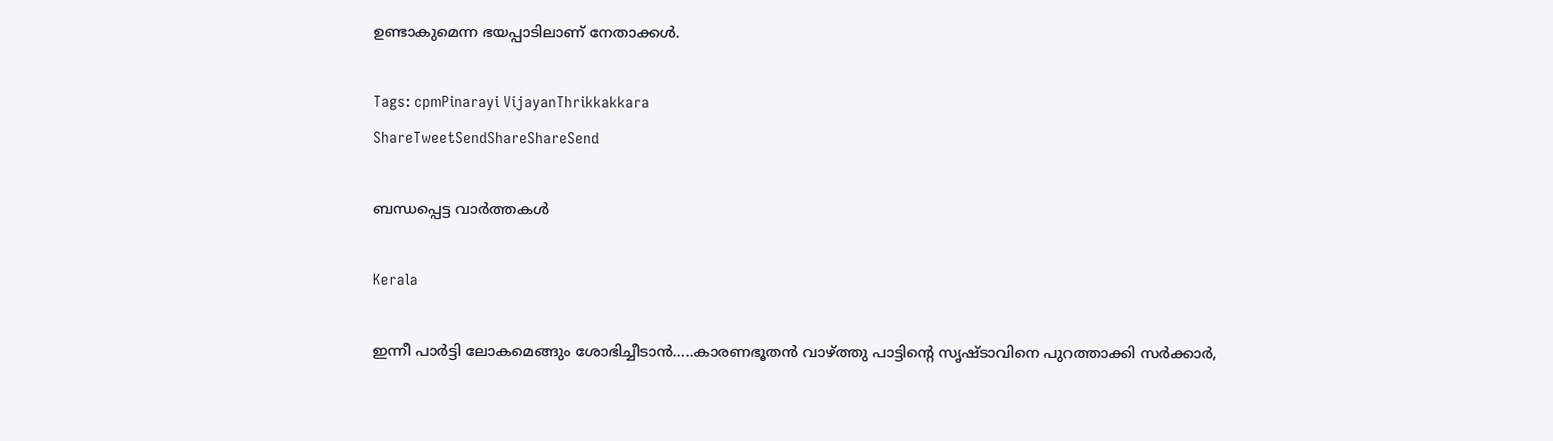ഉണ്ടാകുമെന്ന ഭയപ്പാടിലാണ് നേതാക്കള്‍.

Tags: cpmPinarayi VijayanThrikkakkara
ShareTweetSendShareShareSend

ബന്ധപ്പെട്ട വാര്‍ത്തകള്‍

Kerala

ഇന്നീ പാർട്ടി ലോകമെങ്ങും ശോഭിച്ചീടാൻ…..കാരണഭൂതൻ വാഴ്‌ത്തു പാട്ടിന്റെ സൃഷ്ടാവിനെ പുറത്താക്കി സർക്കാർ,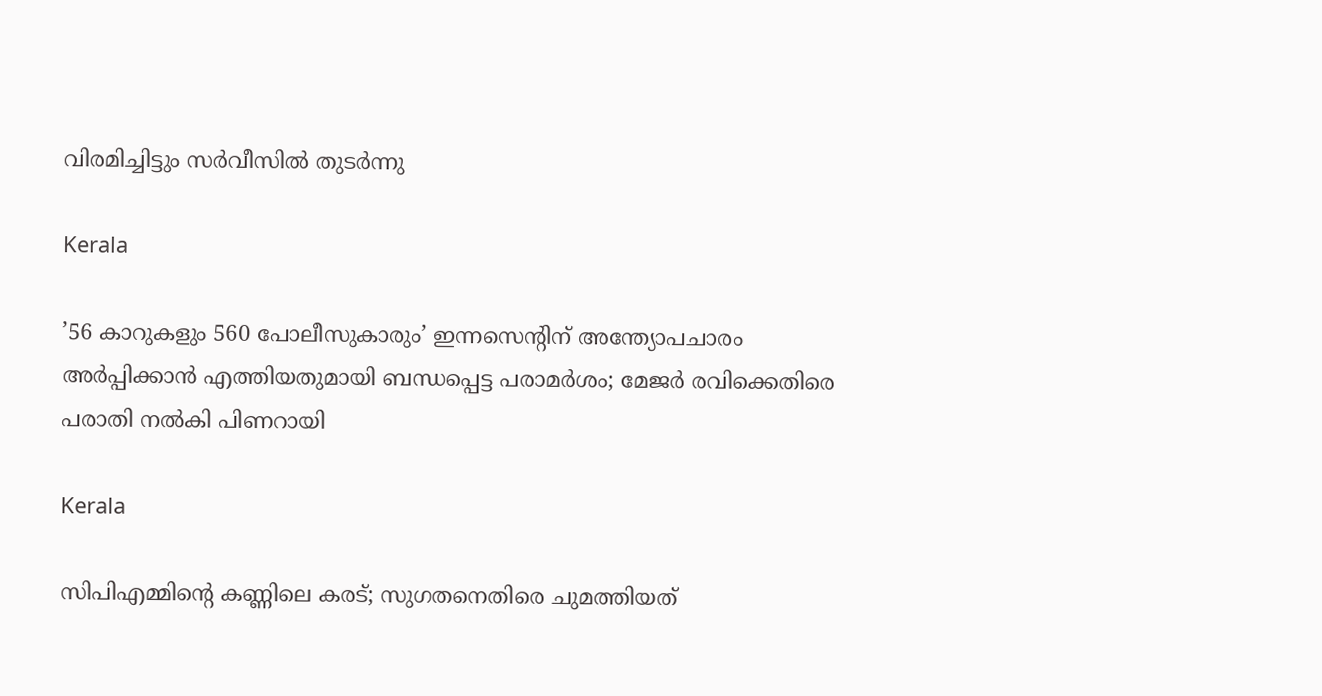വിരമിച്ചിട്ടും സർവീസിൽ തുടർന്നു

Kerala

’56 കാറുകളും 560 പോലീസുകാരും’ ഇന്നസെന്റിന് അന്ത്യോപചാരം അർപ്പിക്കാൻ എത്തിയതുമായി ബന്ധപ്പെട്ട പരാമർശം; മേജ‍ർ രവിക്കെതിരെ പരാതി നൽകി പിണറായി

Kerala

സിപിഎമ്മിന്റെ കണ്ണിലെ കരട്; സുഗതനെതിരെ ചുമത്തിയത്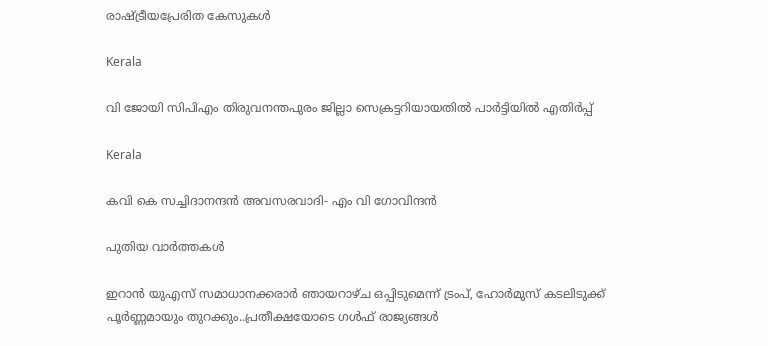രാഷ്‌ട്രീയപ്രേരിത കേസുകള്‍

Kerala

വി ജോയി സിപിഎം തിരുവനന്തപുരം ജില്ലാ സെക്രട്ടറിയായതില്‍ പാര്‍ട്ടിയില്‍ എതിര്‍പ്പ്

Kerala

കവി കെ സച്ചിദാനന്ദന്‍ അവസരവാദി- എം വി ഗോവിന്ദന്‍

പുതിയ വാര്‍ത്തകള്‍

ഇറാന്‍ യുഎസ് സമാധാനക്കരാര്‍ ഞായറാഴ്ച ഒപ്പിടുമെന്ന് ട്രംപ്, ഹോര്‍മുസ് കടലിടുക്ക് പൂര്‍ണ്ണമായും തുറക്കും..പ്രതീക്ഷയോടെ ഗള്‍ഫ് രാജ്യങ്ങള്‍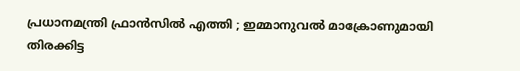പ്രധാനമന്ത്രി ഫ്രാൻസിൽ എത്തി ; ഇമ്മാനുവൽ മാക്രോണുമായി തിരക്കിട്ട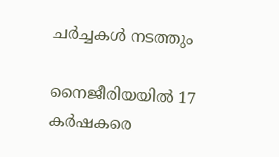ചർച്ചകൾ നടത്തും

നൈജീരിയയിൽ 17 കർഷകരെ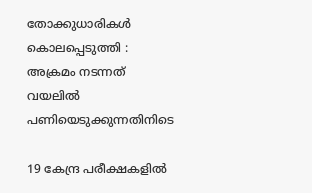തോക്കുധാരികൾ കൊലപ്പെടുത്തി : അക്രമം നടന്നത് വയലിൽ പണിയെടുക്കുന്നതിനിടെ

19 കേന്ദ്ര പരീക്ഷകളില്‍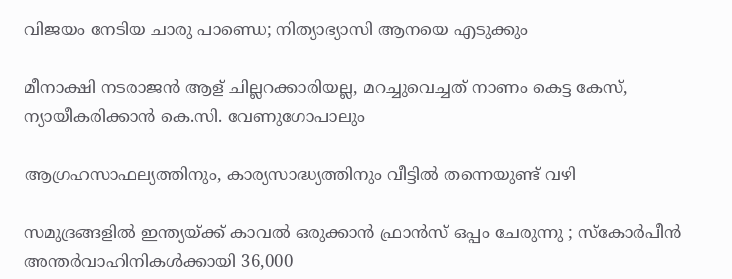വിജയം നേടിയ ചാരു പാണ്ഡെ; നിത്യാഭ്യാസി ആനയെ എടുക്കും

മീനാക്ഷി നടരാജന്‍ ആള് ചില്ലറക്കാരിയല്ല, മറച്ചുവെച്ചത് നാണം കെട്ട കേസ്, ന്യായീകരിക്കാന്‍ കെ.സി. വേണുഗോപാലും

ആഗ്രഹസാഫല്യത്തിനും, കാര്യസാദ്ധ്യത്തിനും വീട്ടിൽ തന്നെയുണ്ട് വഴി

സമുദ്രങ്ങളിൽ ഇന്ത്യയ്‌ക്ക് കാവൽ ഒരുക്കാൻ ഫ്രാൻസ് ഒപ്പം ചേരുന്നു ; സ്കോർപീൻ അന്തർവാഹിനികൾക്കായി 36,000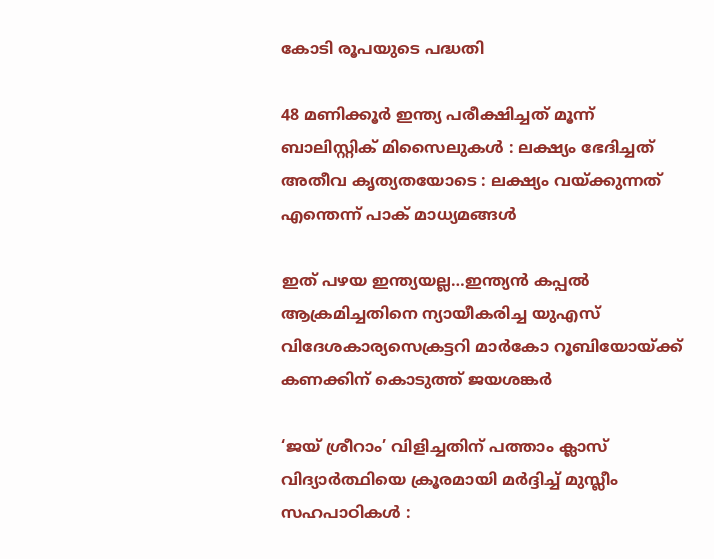കോടി രൂപയുടെ പദ്ധതി

48 മണിക്കൂർ ഇന്ത്യ പരീക്ഷിച്ചത് മൂന്ന് ബാലിസ്റ്റിക് മിസൈലുകൾ : ലക്ഷ്യം ഭേദിച്ചത് അതീവ കൃത്യതയോടെ : ലക്ഷ്യം വയ്‌ക്കുന്നത് എന്തെന്ന് പാക് മാധ്യമങ്ങൾ

ഇത് പഴയ ഇന്ത്യയല്ല…ഇന്ത്യന്‍ കപ്പല്‍ ആക്രമിച്ചതിനെ ന്യായീകരിച്ച യുഎസ് വിദേശകാര്യസെക്രട്ടറി മാര്‍കോ റൂബിയോയ്‌ക്ക് കണക്കിന് കൊടുത്ത് ജയശങ്കര്‍

‘ജയ് ശ്രീറാം’ വിളിച്ചതിന് പത്താം ക്ലാസ് വിദ്യാർത്ഥിയെ ക്രൂരമായി മർദ്ദിച്ച് മുസ്ലീം സഹപാഠികൾ :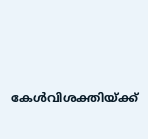കേൾവിശക്തിയ്‌ക്ക്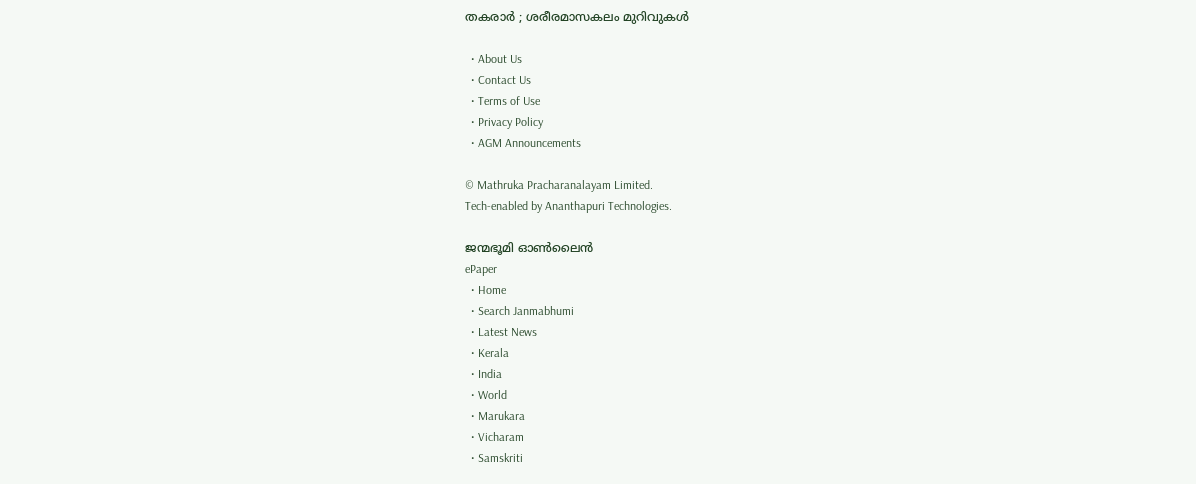തകരാർ ; ശരീരമാസകലം മുറിവുകൾ

  • About Us
  • Contact Us
  • Terms of Use
  • Privacy Policy
  • AGM Announcements

© Mathruka Pracharanalayam Limited.
Tech-enabled by Ananthapuri Technologies.

ജന്മഭൂമി ഓണ്‍ലൈന്‍
ePaper
  • Home
  • Search Janmabhumi
  • Latest News
  • Kerala
  • India
  • World
  • Marukara
  • Vicharam
  • Samskriti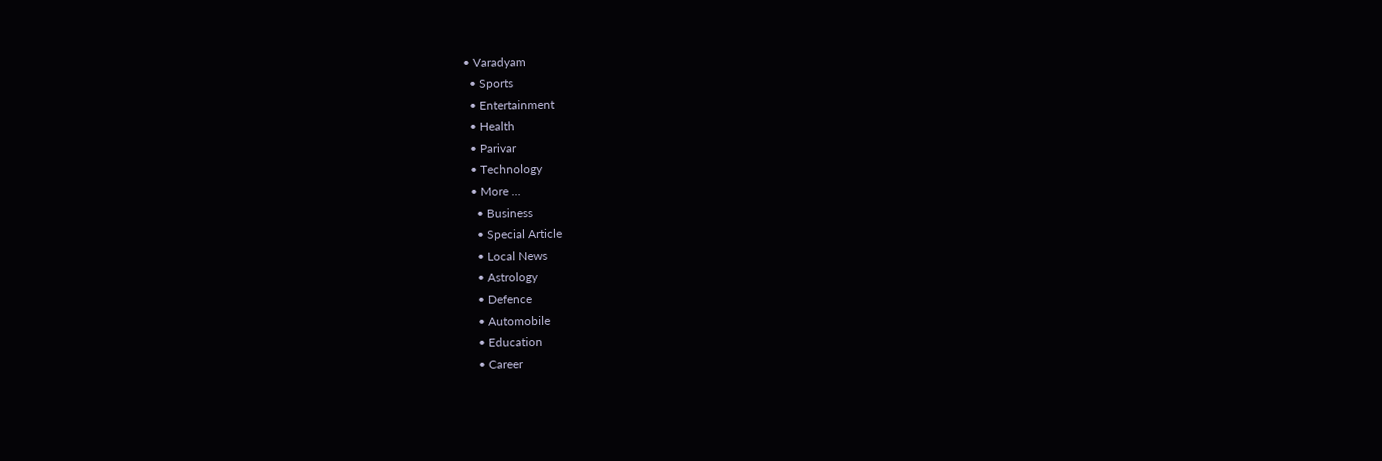• Varadyam
  • Sports
  • Entertainment
  • Health
  • Parivar
  • Technology
  • More …
    • Business
    • Special Article
    • Local News
    • Astrology
    • Defence
    • Automobile
    • Education
    • Career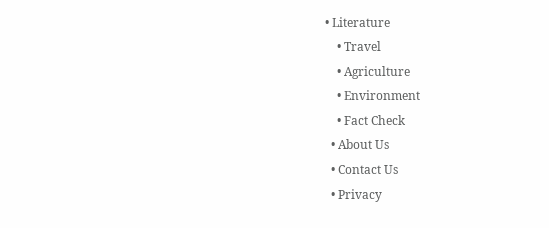• Literature
    • Travel
    • Agriculture
    • Environment
    • Fact Check
  • About Us
  • Contact Us
  • Privacy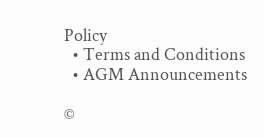Policy
  • Terms and Conditions
  • AGM Announcements

©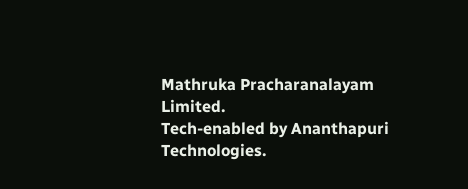Mathruka Pracharanalayam Limited.
Tech-enabled by Ananthapuri Technologies.